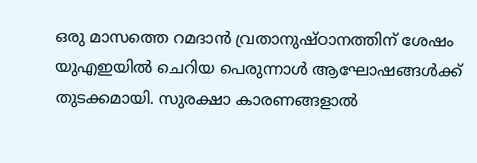ഒരു മാസത്തെ റമദാൻ വ്രതാനുഷ്ഠാനത്തിന് ശേഷം യുഎഇയിൽ ചെറിയ പെരുന്നാൾ ആഘോഷങ്ങൾക്ക് തുടക്കമായി. സുരക്ഷാ കാരണങ്ങളാൽ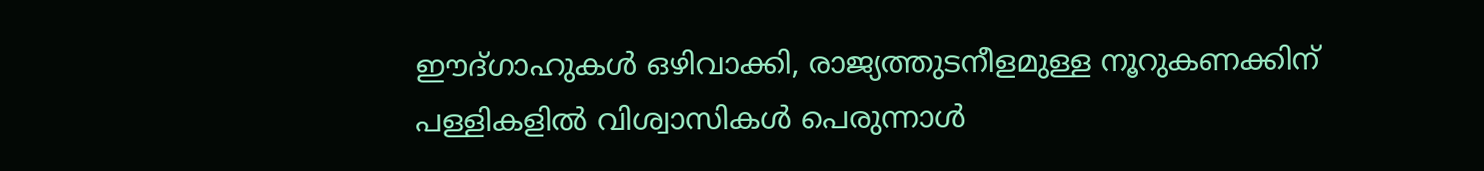ഈദ്ഗാഹുകൾ ഒഴിവാക്കി, രാജ്യത്തുടനീളമുള്ള നൂറുകണക്കിന് പള്ളികളിൽ വിശ്വാസികൾ പെരുന്നാൾ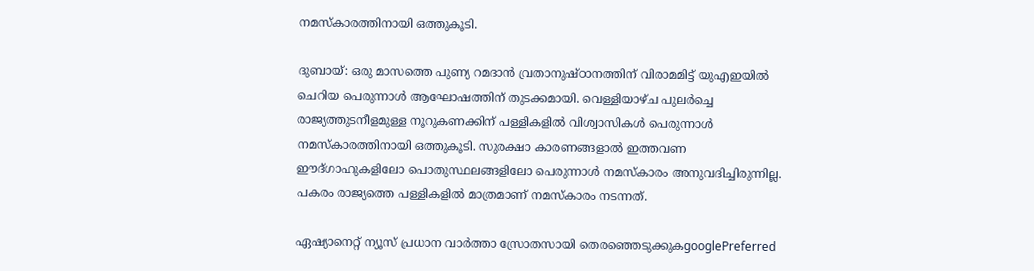നമസ്കാരത്തിനായി ഒത്തുകൂടി.

ദുബായ്: ഒരു മാസത്തെ പുണ്യ റമദാൻ വ്രതാനുഷ്ഠാനത്തിന് വിരാമമിട്ട് യുഎഇയിൽ ചെറിയ പെരുന്നാൾ ആഘോഷത്തിന് തുടക്കമായി. വെള്ളിയാഴ്ച പുലർച്ചെ രാജ്യത്തുടനീളമുള്ള നൂറുകണക്കിന് പള്ളികളിൽ വിശ്വാസികൾ പെരുന്നാൾ നമസ്കാരത്തിനായി ഒത്തുകൂടി. സുരക്ഷാ കാരണങ്ങളാൽ ഇത്തവണ ഈദ്ഗാഹുകളിലോ പൊതുസ്ഥലങ്ങളിലോ പെരുന്നാൾ നമസ്കാരം അനുവദിച്ചിരുന്നില്ല. പകരം രാജ്യത്തെ പള്ളികളിൽ മാത്രമാണ് നമസ്കാരം നടന്നത്.

ഏഷ്യാനെറ്റ് ന്യൂസ് പ്രധാന വാർത്താ സ്രോതസായി തെരഞ്ഞെടുക്കുകgooglePreferred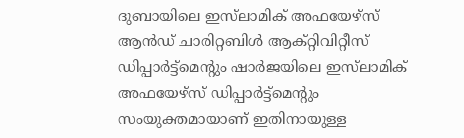ദുബായിലെ ഇസ്‌ലാമിക് അഫയേഴ്‌സ് ആൻഡ് ചാരിറ്റബിൾ ആക്റ്റിവിറ്റീസ് ഡിപ്പാർട്ട്‌മെന്റും ഷാർജയിലെ ഇസ്‌ലാമിക് അഫയേഴ്‌സ് ഡിപ്പാർട്ട്‌മെന്റും സംയുക്തമായാണ് ഇതിനായുള്ള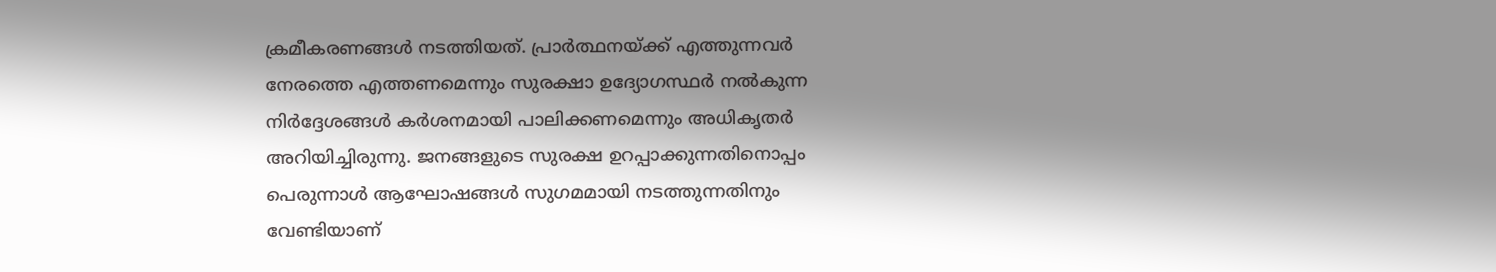ക്രമീകരണങ്ങൾ നടത്തിയത്. പ്രാർത്ഥനയ്ക്ക് എത്തുന്നവർ നേരത്തെ എത്തണമെന്നും സുരക്ഷാ ഉദ്യോഗസ്ഥർ നൽകുന്ന നിർദ്ദേശങ്ങൾ കർശനമായി പാലിക്കണമെന്നും അധികൃതർ അറിയിച്ചിരുന്നു. ജനങ്ങളുടെ സുരക്ഷ ഉറപ്പാക്കുന്നതിനൊപ്പം പെരുന്നാൾ ആഘോഷങ്ങൾ സുഗമമായി നടത്തുന്നതിനും വേണ്ടിയാണ്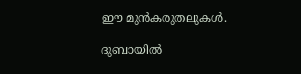ഈ മുൻകരുതലുകൾ.

ദുബായിൽ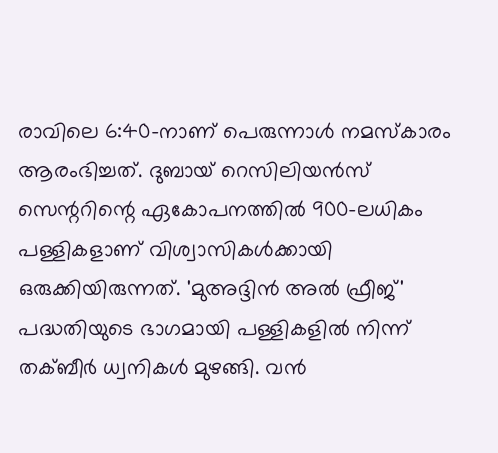രാവിലെ 6:40-നാണ് പെരുന്നാൾ നമസ്കാരം ആരംഭിച്ചത്. ദുബായ് റെസിലിയൻസ് സെന്ററിന്റെ ഏകോപനത്തിൽ 900-ലധികം പള്ളികളാണ് വിശ്വാസികൾക്കായി ഒരുക്കിയിരുന്നത്. 'മുഅദ്ദിൻ അൽ ഫ്രീജ്' പദ്ധതിയുടെ ഭാഗമായി പള്ളികളിൽ നിന്ന് തക്ബീർ ധ്വനികൾ മുഴങ്ങി. വൻ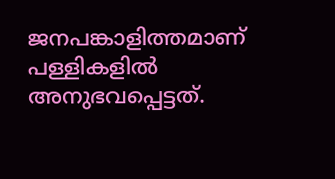ജനപങ്കാളിത്തമാണ് പള്ളികളിൽ അനുഭവപ്പെട്ടത്.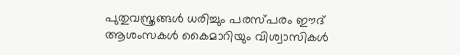പുതുവസ്ത്രങ്ങൾ ധരിച്ചും പരസ്പരം ഈദ് ആശംസകൾ കൈമാറിയും വിശ്വാസികൾ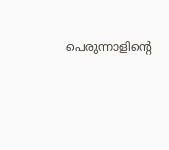പെരുന്നാളിന്റെ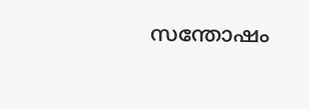സന്തോഷം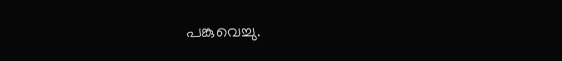പങ്കുവെച്ചു.